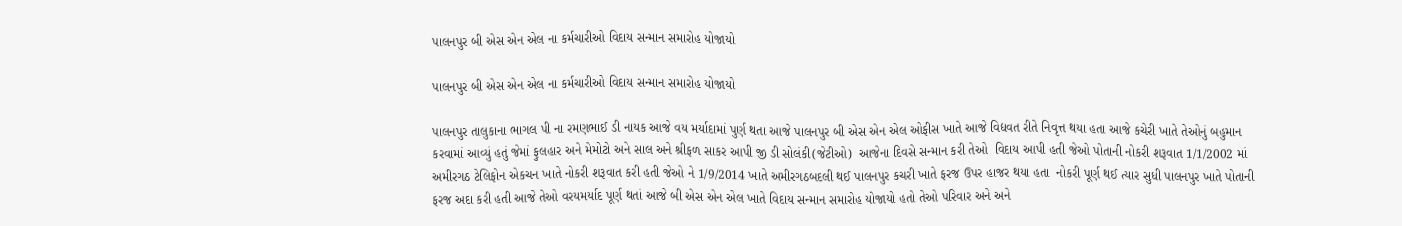પાલનપુર બી એસ એન એલ ના કર્મચારીઓ વિદાય સન્માન સમારોહ યોજાયો

પાલનપુર બી એસ એન એલ ના કર્મચારીઓ વિદાય સન્માન સમારોહ યોજાયો

પાલનપુર તાલુકાના ભાગલ પી ના રમણભાઈ ડી નાયક આજે વય મર્યાદામાં પુર્ણ થતા આજે પાલનપુર બી એસ એન એલ ઓફીસ ખાતે આજે વિદ્યવત રીતે નિવૃત્ત થયા હતા આજે કચેરી ખાતે તેઓનું બહુમાન કરવામાં આવ્યું હતું જેમાં ફુલહાર અને મેમોટો અને સાલ અને શ્રીફળ સાકર આપી જી ડી સોલંકી(જેટીઓ)  આજેના દિવસે સન્માન કરી તેઓ  વિદાય આપી હતી જેઓ પોતાની નોકરી શરૂવાત 1/1/2002 માં અમીરગઠ ટેલિફોન એકચન ખાતે નોકરી શરૂવાત કરી હતી જેઓ ને 1/9/2014 ખાતે અમીરગઠબદલી થઈ પાલનપુર કચરી ખાતે ફરજ ઉપર હાજર થયા હતા  નોકરી પૂર્ણ થઈ ત્યાર સુધી પાલનપુર ખાતે પોતાની ફરજ અદા કરી હતી આજે તેઓ વરયમર્યાદ પૂર્ણ થતાં આજે બી એસ એન એલ ખાતે વિદાય સન્માન સમારોહ યોજાયો હતો તેઓ પરિવાર અને અને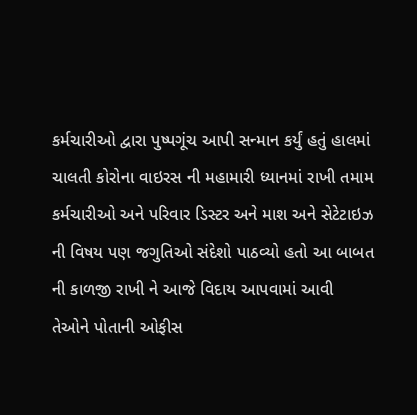કર્મચારીઓ દ્વારા પુષ્પગૂંચ આપી સન્માન કર્યું હતું હાલમાં ચાલતી કોરોના વાઇરસ ની મહામારી ધ્યાનમાં રાખી તમામ કર્મચારીઓ અને પરિવાર ડિસ્ટર અને માશ અને સેટેટાઇઝ ની વિષય પણ જગુતિઓ સંદેશો પાઠવ્યો હતો આ બાબત ની કાળજી રાખી ને આજે વિદાય આપવામાં આવી તેઓને પોતાની ઓફીસ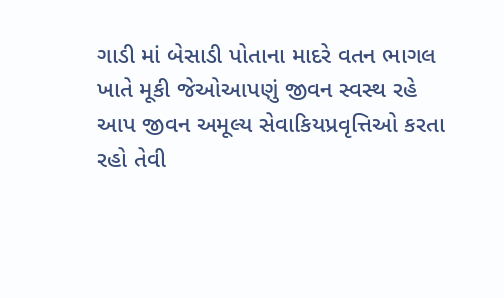ગાડી માં બેસાડી પોતાના માદરે વતન ભાગલ ખાતે મૂકી જેઓઆપણું જીવન સ્વસ્થ રહે આપ જીવન અમૂલ્ય સેવાકિયપ્રવૃત્તિઓ કરતા રહો તેવી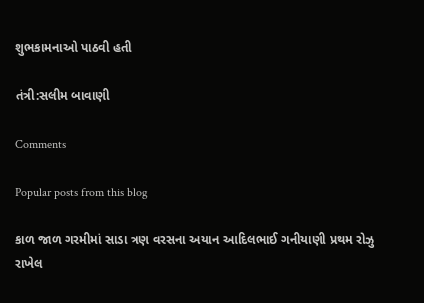શુભકામનાઓ પાઠવી હતી

તંત્રી:સલીમ બાવાણી

Comments

Popular posts from this blog

કાળ જાળ ગરમીમાં સાડા ત્રણ વરસના અયાન આદિલભાઈ ગનીયાણી પ્રથમ રોઝુ રાખેલ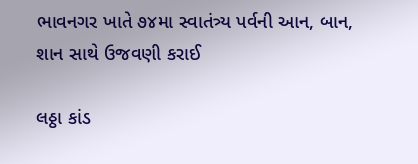ભાવનગર ખાતે ૭૪મા સ્વાતંત્ર્ય પર્વની આન, બાન, શાન સાથે ઉજવણી કરાઈ

લઠ્ઠા કાંડ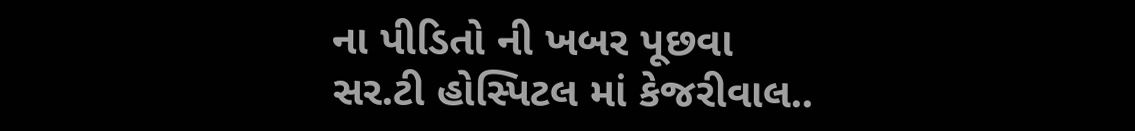ના પીડિતો ની ખબર પૂછવા સર.ટી હોસ્પિટલ માં કેજરીવાલ..